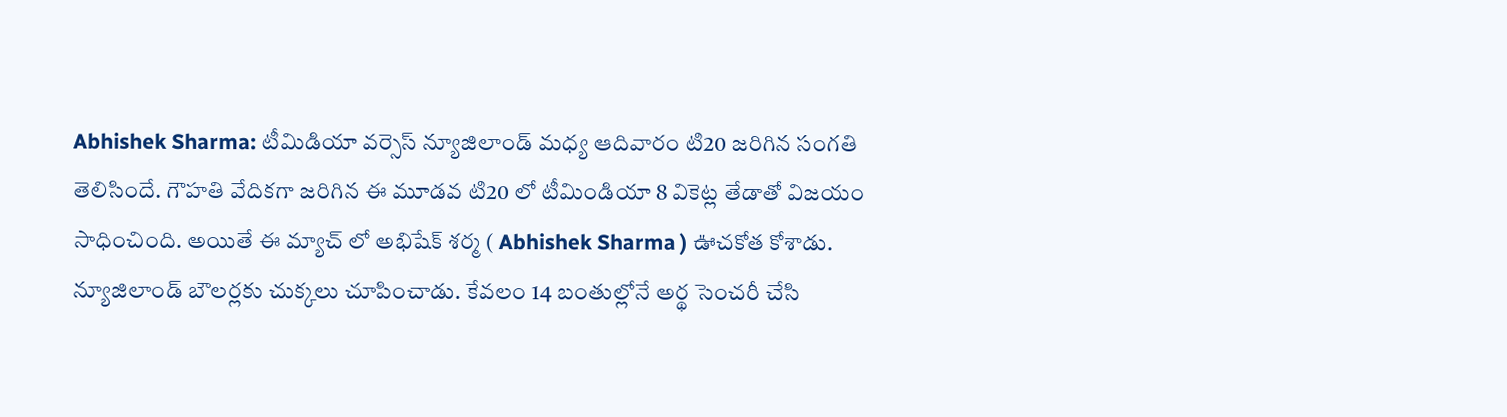Abhishek Sharma: టీమిడియా వర్సెస్ న్యూజిలాండ్ మధ్య ఆదివారం టి20 జరిగిన సంగతి తెలిసిందే. గౌహతి వేదికగా జరిగిన ఈ మూడవ టి20 లో టీమిండియా 8 వికెట్ల తేడాతో విజయం సాధించింది. అయితే ఈ మ్యాచ్ లో అభిషేక్ శర్మ ( Abhishek Sharma ) ఊచకోత కోశాడు. న్యూజిలాండ్ బౌలర్లకు చుక్కలు చూపించాడు. కేవలం 14 బంతుల్లోనే అర్థ సెంచరీ చేసి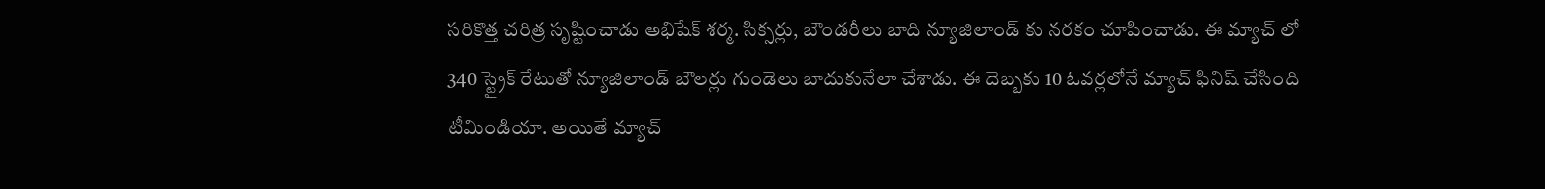సరికొత్త చరిత్ర సృష్టించాడు అభిషేక్ శర్మ. సిక్సర్లు, బౌండరీలు బాది న్యూజిలాండ్ కు నరకం చూపించాడు. ఈ మ్యాచ్ లో 340 స్ట్రైక్ రేటుతో న్యూజిలాండ్ బౌలర్లు గుండెలు బాదుకునేలా చేశాడు. ఈ దెబ్బకు 10 ఓవర్లలోనే మ్యాచ్ ఫినిష్ చేసింది టీమిండియా. అయితే మ్యాచ్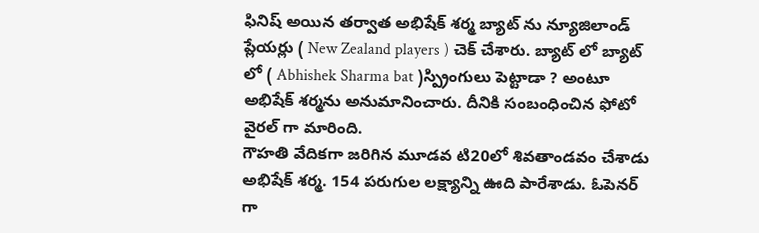ఫినిష్ అయిన తర్వాత అభిషేక్ శర్మ బ్యాట్ ను న్యూజిలాండ్ ప్లేయర్లు ( New Zealand players ) చెక్ చేశారు. బ్యాట్ లో బ్యాట్ లో ( Abhishek Sharma bat )స్ప్రింగులు పెట్టాడా ? అంటూ అభిషేక్ శర్మను అనుమానించారు. దీనికి సంబంధించిన ఫోటో వైరల్ గా మారింది.
గౌహతి వేదికగా జరిగిన మూడవ టి20లో శివతాండవం చేశాడు అభిషేక్ శర్మ. 154 పరుగుల లక్ష్యాన్ని ఊది పారేశాడు. ఓపెనర్ గా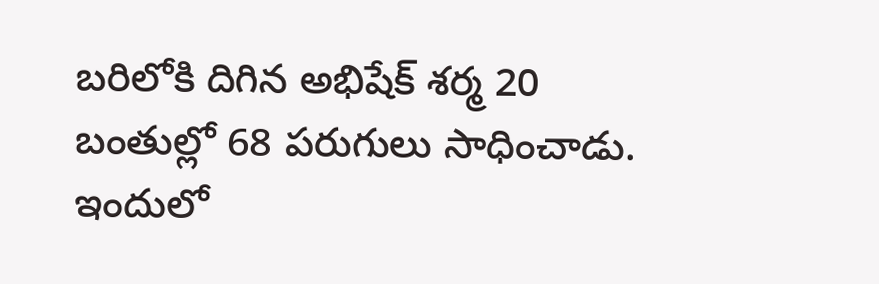బరిలోకి దిగిన అభిషేక్ శర్మ 20 బంతుల్లో 68 పరుగులు సాధించాడు. ఇందులో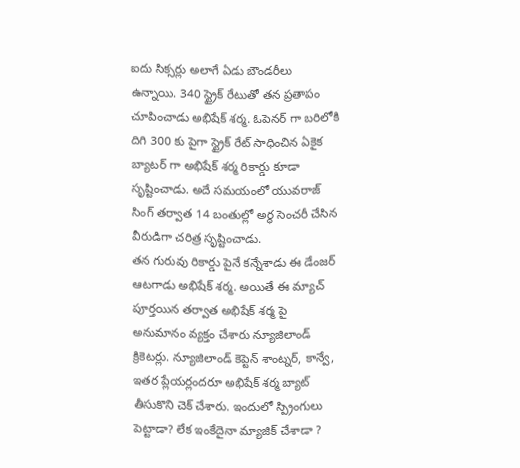ఐదు సిక్సర్లు అలాగే ఏడు బౌండరీలు ఉన్నాయి. 340 స్ట్రైక్ రేటుతో తన ప్రతాపం చూపించాడు అభిషేక్ శర్మ. ఓపెనర్ గా బరిలోకి దిగి 300 కు పైగా స్ట్రైక్ రేట్ సాధించిన ఏకైక బ్యాటర్ గా అభిషేక్ శర్మ రికార్డు కూడా సృష్టించాడు. అదే సమయంలో యువరాజ్ సింగ్ తర్వాత 14 బంతుల్లో అర్థ సెంచరీ చేసిన వీరుడిగా చరిత్ర సృష్టించాడు.
తన గురువు రికార్డు పైనే కన్నేశాడు ఈ డేంజర్ ఆటగాడు అభిషేక్ శర్మ. అయితే ఈ మ్యాచ్ పూర్తయిన తర్వాత అభిషేక్ శర్మ పై అనుమానం వ్యక్తం చేశారు న్యూజిలాండ్ క్రికెటర్లు. న్యూజిలాండ్ కెప్టెన్ శాంట్నర్, కాన్వే, ఇతర ప్లేయర్లందరూ అభిషేక్ శర్మ బ్యాట్ తీసుకొని చెక్ చేశారు. ఇందులో స్ప్రింగులు పెట్టాడా? లేక ఇంకేదైనా మ్యాజిక్ చేశాడా ?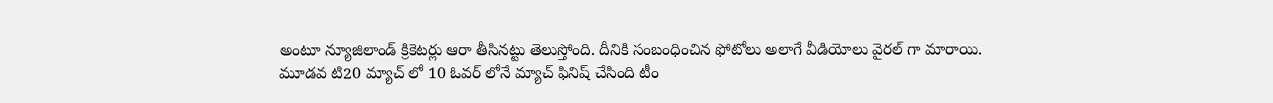అంటూ న్యూజిలాండ్ క్రికెటర్లు ఆరా తీసినట్టు తెలుస్తోంది. దీనికి సంబంధించిన ఫోటోలు అలాగే వీడియోలు వైరల్ గా మారాయి.
మూడవ టి20 మ్యాచ్ లో 10 ఓవర్ లోనే మ్యాచ్ ఫినిష్ చేసింది టీం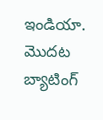ఇండియా. మొదట బ్యాటింగ్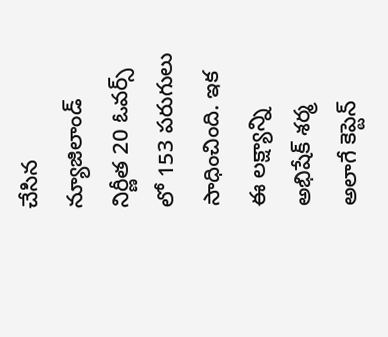చేసిన న్యూజిలాండ్ నిర్ణీత 20 ఓవర్స్ లో 153 పరుగులు సాధించింది. ఇక ఈ లక్ష్యాన్ని అభిషేక్ శర్మ అలాగే కెప్టెన్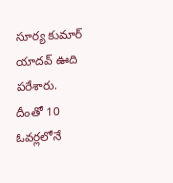సూర్య కుమార్ యాదవ్ ఊది పరేశారు. దీంతో 10 ఓవర్లలోనే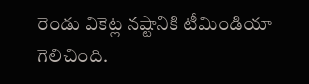రెండు వికెట్ల నష్టానికి టీమిండియా గెలిచింది.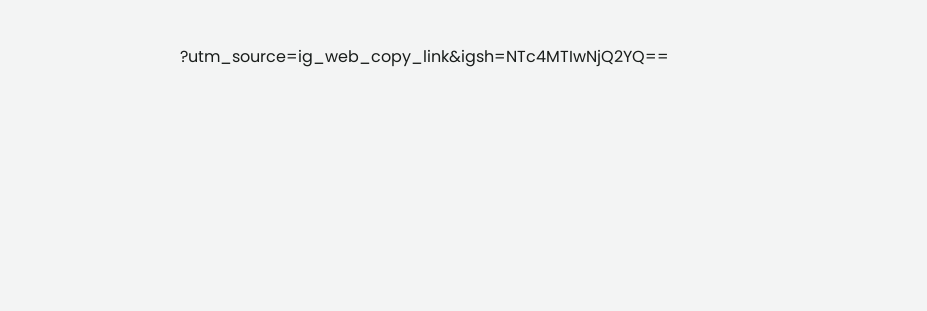?utm_source=ig_web_copy_link&igsh=NTc4MTIwNjQ2YQ==